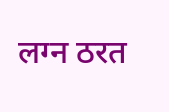लग्न ठरत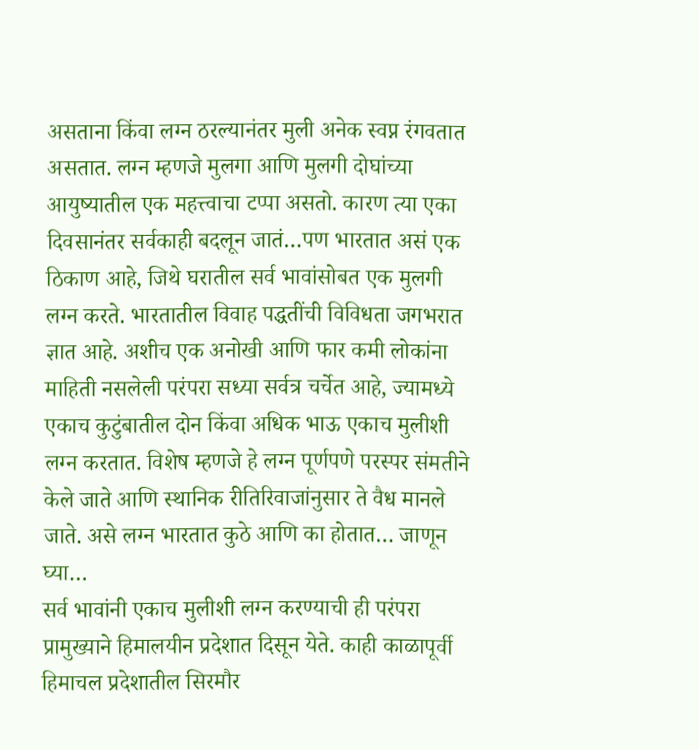असताना किंवा लग्न ठरल्यानंतर मुली अनेक स्वप्न रंगवतात असतात. लग्न म्हणजे मुलगा आणि मुलगी दोघांच्या आयुष्यातील एक महत्त्वाचा टप्पा असतो. कारण त्या एका दिवसानंतर सर्वकाही बदलून जातं…पण भारतात असं एक ठिकाण आहे, जिथे घरातील सर्व भावांसोबत एक मुलगी लग्न करते. भारतातील विवाह पद्धतींची विविधता जगभरात ज्ञात आहे. अशीच एक अनोखी आणि फार कमी लोकांना माहिती नसलेली परंपरा सध्या सर्वत्र चर्चेत आहे, ज्यामध्ये एकाच कुटुंबातील दोन किंवा अधिक भाऊ एकाच मुलीशी लग्न करतात. विशेष म्हणजे हे लग्न पूर्णपणे परस्पर संमतीने केले जाते आणि स्थानिक रीतिरिवाजांनुसार ते वैध मानले जाते. असे लग्न भारतात कुठे आणि का होतात… जाणून घ्या…
सर्व भावांनी एकाच मुलीशी लग्न करण्याची ही परंपरा प्रामुख्याने हिमालयीन प्रदेशात दिसून येते. काही काळापूर्वी हिमाचल प्रदेशातील सिरमौर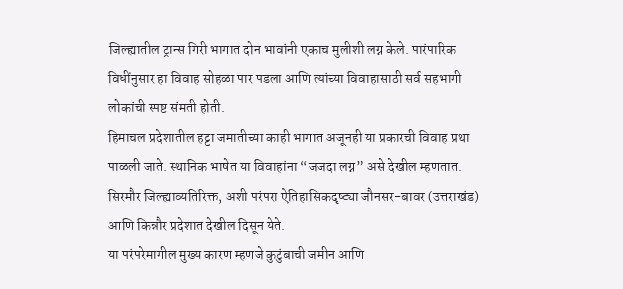जिल्ह्यातील ट्रान्स गिरी भागात दोन भावांनी एकाच मुलीशी लग्न केले. पारंपारिक विधींनुसार हा विवाह सोहळा पार पडला आणि त्यांच्या विवाहासाठी सर्व सहभागी लोकांची स्पष्ट संमती होती.
हिमाचल प्रदेशातील हट्टा जमातीच्या काही भागात अजूनही या प्रकारची विवाह प्रथा पाळली जाते. स्थानिक भाषेत या विवाहांना “जजदा लग्न” असे देखील म्हणतात. सिरमौर जिल्ह्याव्यतिरिक्त, अशी परंपरा ऐतिहासिकदृष्ट्या जौनसर-बावर (उत्तराखंड) आणि किन्नौर प्रदेशात देखील दिसून येते.
या परंपरेमागील मुख्य कारण म्हणजे कुटुंबाची जमीन आणि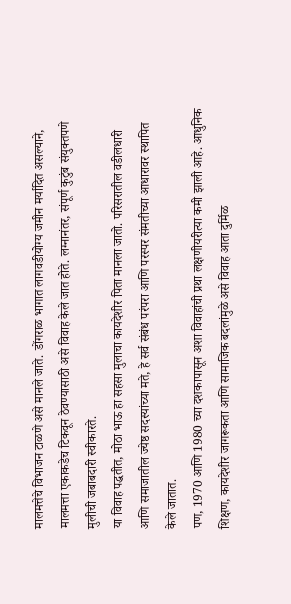मालमत्तेचे विभाजन टाळणे असे मानले जाते. डोंगराळ भागात लागवडीयोग्य जमीन मर्यादित असल्याने, मालमत्ता एकाकडेच टिकवून ठेवण्यासाठी असे विवाह केले जात होते. लग्नानंतर, संपूर्ण कुटुंब संयुक्तपणे मुलीची जबाबदारी स्वीकारते.
या विवाह पद्धतीत, मोठा भाऊ हा सहसा मुलाचा कायदेशीर पिता मानला जातो. परिसरातील वडीलधारी आणि समाजातील ज्येष्ठ सदस्यांच्या मते, हे सर्व संबंध परंपरा आणि परस्पर संमतीच्या आधारावर स्थापित केले जातात.
पण, 1970 आणि 1980 च्या दशकापासून अशा विवाहांची प्रथा लक्षणीयरीत्या कमी झाली आहे. आधुनिक शिक्षण, कायदेशीर जागरूकता आणि सामाजिक बदलांमुळे असे विवाह आता दुर्मिळ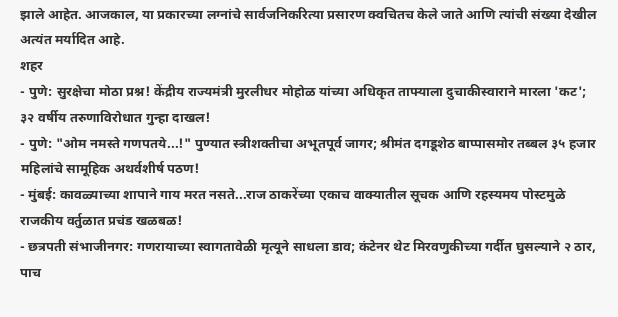झाले आहेत. आजकाल, या प्रकारच्या लग्नांचे सार्वजनिकरित्या प्रसारण क्वचितच केले जाते आणि त्यांची संख्या देखील अत्यंत मर्यादित आहे.
शहर
- पुणे: सुरक्षेचा मोठा प्रश्न! केंद्रीय राज्यमंत्री मुरलीधर मोहोळ यांच्या अधिकृत ताफ्याला दुचाकीस्वाराने मारला 'कट'; ३२ वर्षीय तरुणाविरोधात गुन्हा दाखल!
- पुणे: "ओम नमस्ते गणपतये...!" पुण्यात स्त्रीशक्तीचा अभूतपूर्व जागर; श्रीमंत दगडूशेठ बाप्पासमोर तब्बल ३५ हजार महिलांचे सामूहिक अथर्वशीर्ष पठण!
- मुंबई: कावळ्याच्या शापाने गाय मरत नसते...राज ठाकरेंच्या एकाच वाक्यातील सूचक आणि रहस्यमय पोस्टमुळे राजकीय वर्तुळात प्रचंड खळबळ!
- छत्रपती संभाजीनगर: गणरायाच्या स्वागतावेळी मृत्यूने साधला डाव; कंटेनर थेट मिरवणुकीच्या गर्दीत घुसल्याने २ ठार, पाच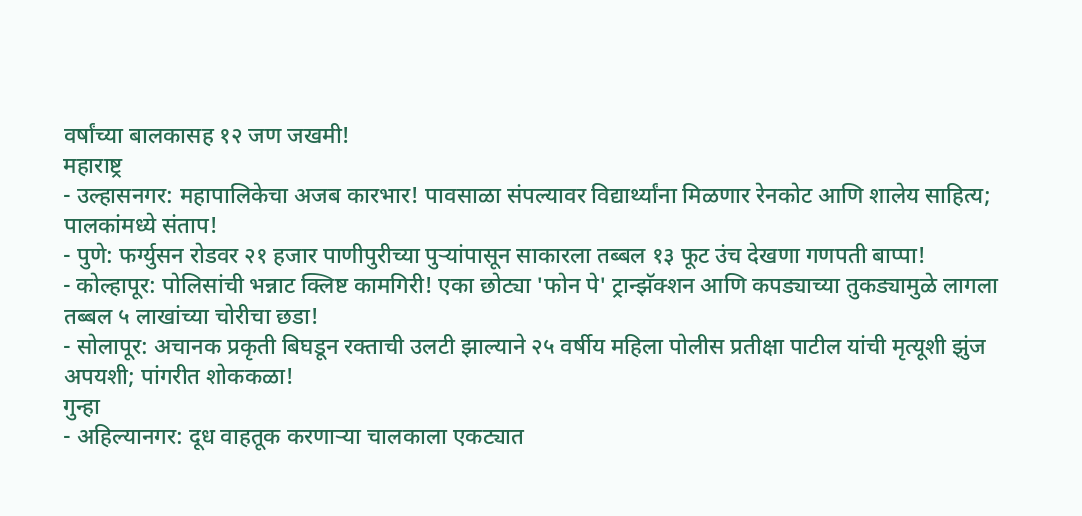वर्षांच्या बालकासह १२ जण जखमी!
महाराष्ट्र
- उल्हासनगर: महापालिकेचा अजब कारभार! पावसाळा संपल्यावर विद्यार्थ्यांना मिळणार रेनकोट आणि शालेय साहित्य; पालकांमध्ये संताप!
- पुणे: फर्ग्युसन रोडवर २१ हजार पाणीपुरीच्या पुऱ्यांपासून साकारला तब्बल १३ फूट उंच देखणा गणपती बाप्पा!
- कोल्हापूर: पोलिसांची भन्नाट क्लिष्ट कामगिरी! एका छोट्या 'फोन पे' ट्रान्झॅक्शन आणि कपड्याच्या तुकड्यामुळे लागला तब्बल ५ लाखांच्या चोरीचा छडा!
- सोलापूर: अचानक प्रकृती बिघडून रक्ताची उलटी झाल्याने २५ वर्षीय महिला पोलीस प्रतीक्षा पाटील यांची मृत्यूशी झुंज अपयशी; पांगरीत शोककळा!
गुन्हा
- अहिल्यानगर: दूध वाहतूक करणाऱ्या चालकाला एकट्यात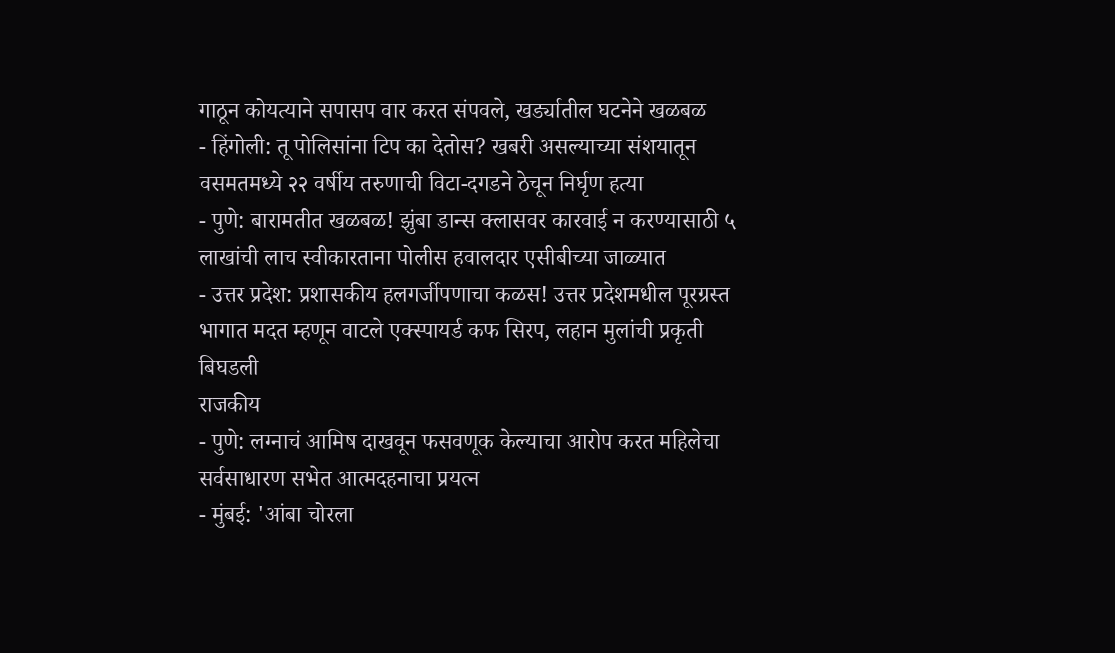गाठून कोयत्याने सपासप वार करत संपवले, खर्ड्यातील घटनेने खळबळ
- हिंगोली: तू पोलिसांना टिप का देतोस? खबरी असल्याच्या संशयातून वसमतमध्ये २२ वर्षीय तरुणाची विटा-दगडने ठेचून निर्घृण हत्या
- पुणे: बारामतीत खळबळ! झुंबा डान्स क्लासवर कारवाई न करण्यासाठी ५ लाखांची लाच स्वीकारताना पोलीस हवालदार एसीबीच्या जाळ्यात
- उत्तर प्रदेश: प्रशासकीय हलगर्जीपणाचा कळस! उत्तर प्रदेशमधील पूरग्रस्त भागात मदत म्हणून वाटले एक्स्पायर्ड कफ सिरप, लहान मुलांची प्रकृती बिघडली
राजकीय
- पुणे: लग्नाचं आमिष दाखवून फसवणूक केल्याचा आरोप करत महिलेचा सर्वसाधारण सभेत आत्मदहनाचा प्रयत्न
- मुंबई: 'आंबा चोरला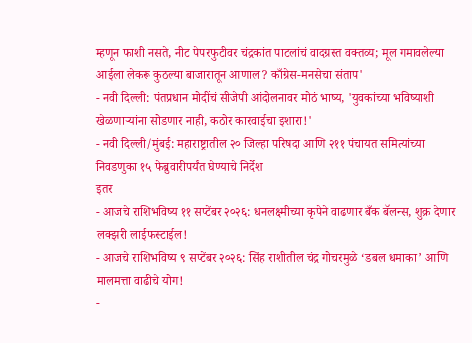म्हणून फाशी नसते, नीट पेपरफुटीवर चंद्रकांत पाटलांचं वादग्रस्त वक्तव्य; मूल गमावलेल्या आईला लेकरू कुठल्या बाजारातून आणाल? काँग्रेस-मनसेचा संताप'
- नवी दिल्ली: पंतप्रधान मोदींचं सीजेपी आंदोलनावर मोठं भाष्य, 'युवकांच्या भविष्याशी खेळणाऱ्यांना सोडणार नाही, कठोर कारवाईचा इशारा!'
- नवी दिल्ली/मुंबई: महाराष्ट्रातील २० जिल्हा परिषदा आणि २११ पंचायत समित्यांच्या निवडणुका १५ फेब्रुवारीपर्यंत घेण्याचे निर्देश
इतर
- आजचे राशिभविष्य ११ सप्टेंबर २०२६: धनलक्ष्मीच्या कृपेने वाढणार बँक बॅलन्स, शुक्र देणार लक्झरी लाईफस्टाईल!
- आजचे राशिभविष्य ९ सप्टेंबर २०२६: सिंह राशीतील चंद्र गोचरमुळे ‘डबल धमाका’ आणि मालमत्ता वाढीचे योग!
-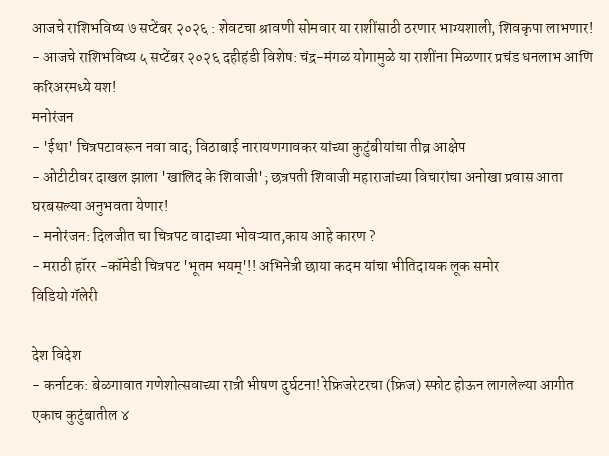आजचे राशिभविष्य ७ सप्टेंबर २०२६ : शेवटचा श्रावणी सोमवार या राशींसाठी ठरणार भाग्यशाली, शिवकृपा लाभणार!
- आजचे राशिभविष्य ५ सप्टेंबर २०२६ दहीहंडी विशेष: चंद्र-मंगळ योगामुळे या राशींना मिळणार प्रचंड धनलाभ आणि करिअरमध्ये यश!
मनोरंजन
- 'ईथा' चित्रपटावरून नवा वाद; विठाबाई नारायणगावकर यांच्या कुटुंबीयांचा तीव्र आक्षेप
- ओटीटीवर दाखल झाला 'खालिद के शिवाजी'; छत्रपती शिवाजी महाराजांच्या विचारांचा अनोखा प्रवास आता घरबसल्या अनुभवता येणार!
- मनोरंजन: दिलजीत चा चित्रपट वादाच्या भोवऱ्यात,काय आहे कारण ?
- मराठी हॉरर -कॉमेडी चित्रपट 'भूतम भयम्'!! अभिनेत्री छाया कदम यांचा भीतिदायक लूक समोर
विडियो गॅलेरी

देश विदेश
- कर्नाटक: बेळगावात गणेशोत्सवाच्या रात्री भीषण दुर्घटना! रेफ्रिजरेटरचा (फ्रिज) स्फोट होऊन लागलेल्या आगीत एकाच कुटुंबातील ४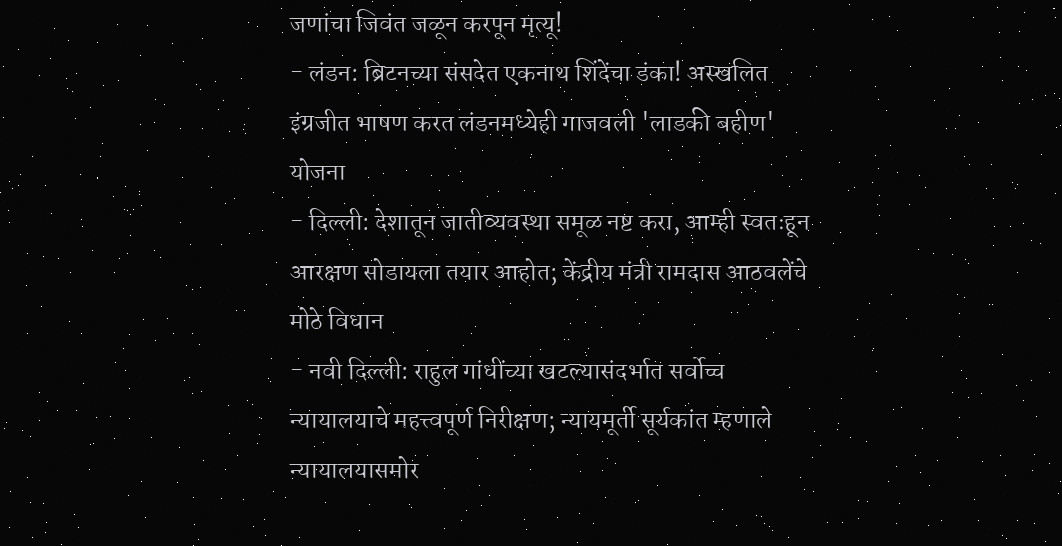जणांचा जिवंत जळून करपून मृत्यू!
- लंडन: ब्रिटनच्या संसदेत एकनाथ शिंदेंचा डंका! अस्खलित इंग्रजीत भाषण करत लंडनमध्येही गाजवली 'लाडकी बहीण' योजना
- दिल्ली: देशातून जातीव्यवस्था समूळ नष्ट करा, आम्ही स्वतःहून आरक्षण सोडायला तयार आहोत; केंद्रीय मंत्री रामदास आठवलेंचे मोठे विधान
- नवी दिल्ली: राहुल गांधींच्या खटल्यासंदर्भात सर्वोच्च न्यायालयाचे महत्त्वपूर्ण निरीक्षण; न्यायमूर्ती सूर्यकांत म्हणाले न्यायालयासमोर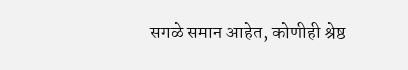सगळे समान आहेत, कोणीही श्रेष्ठ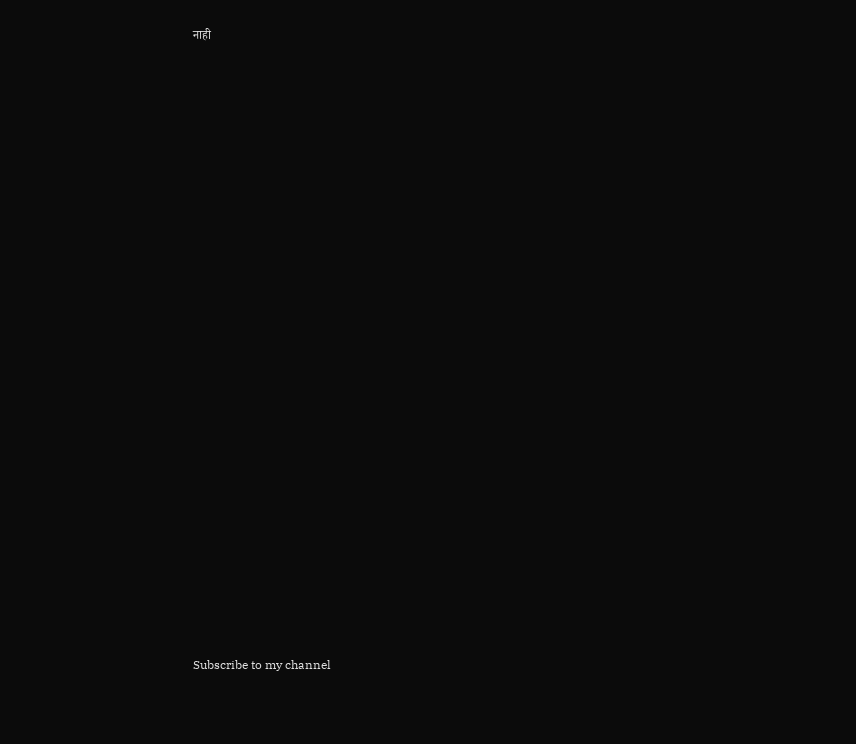नाही





























Subscribe to my channel